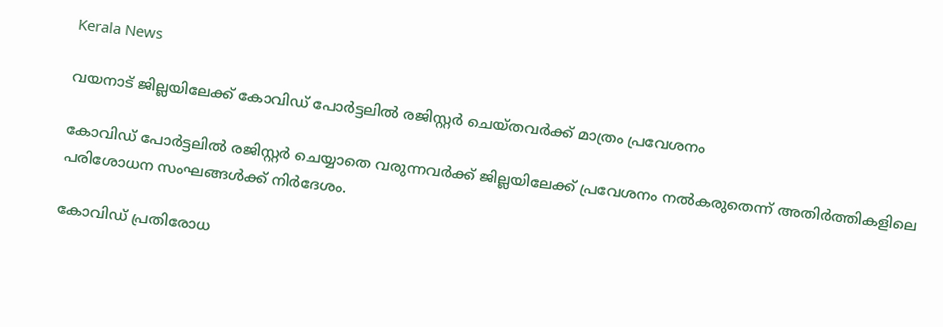Kerala News

വയനാട് ജില്ലയിലേക്ക് കോവിഡ് പോര്‍ട്ടലില്‍ രജിസ്റ്റർ ചെയ്തവർക്ക് മാത്രം പ്രവേശനം

കോവിഡ് പോര്‍ട്ടലില്‍ രജിസ്റ്റര്‍ ചെയ്യാതെ വരുന്നവര്‍ക്ക് ജില്ലയിലേക്ക് പ്രവേശനം നല്‍കരുതെന്ന് അതിര്‍ത്തികളിലെ പരിശോധന സംഘങ്ങള്‍ക്ക് നിര്‍ദേശം.

കോവിഡ് പ്രതിരോധ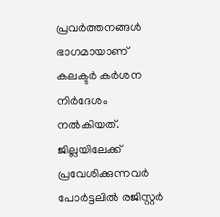പ്രവര്‍ത്തനങ്ങള്‍ ഭാഗമായാണ് കലക്ടര്‍ കര്‍ശന നിര്‍ദേശം നല്‍കിയത്. ജില്ലയിലേക്ക് പ്രവേശിക്കുന്നവര്‍ പോര്‍ട്ടലില്‍ രജിസ്റ്റര്‍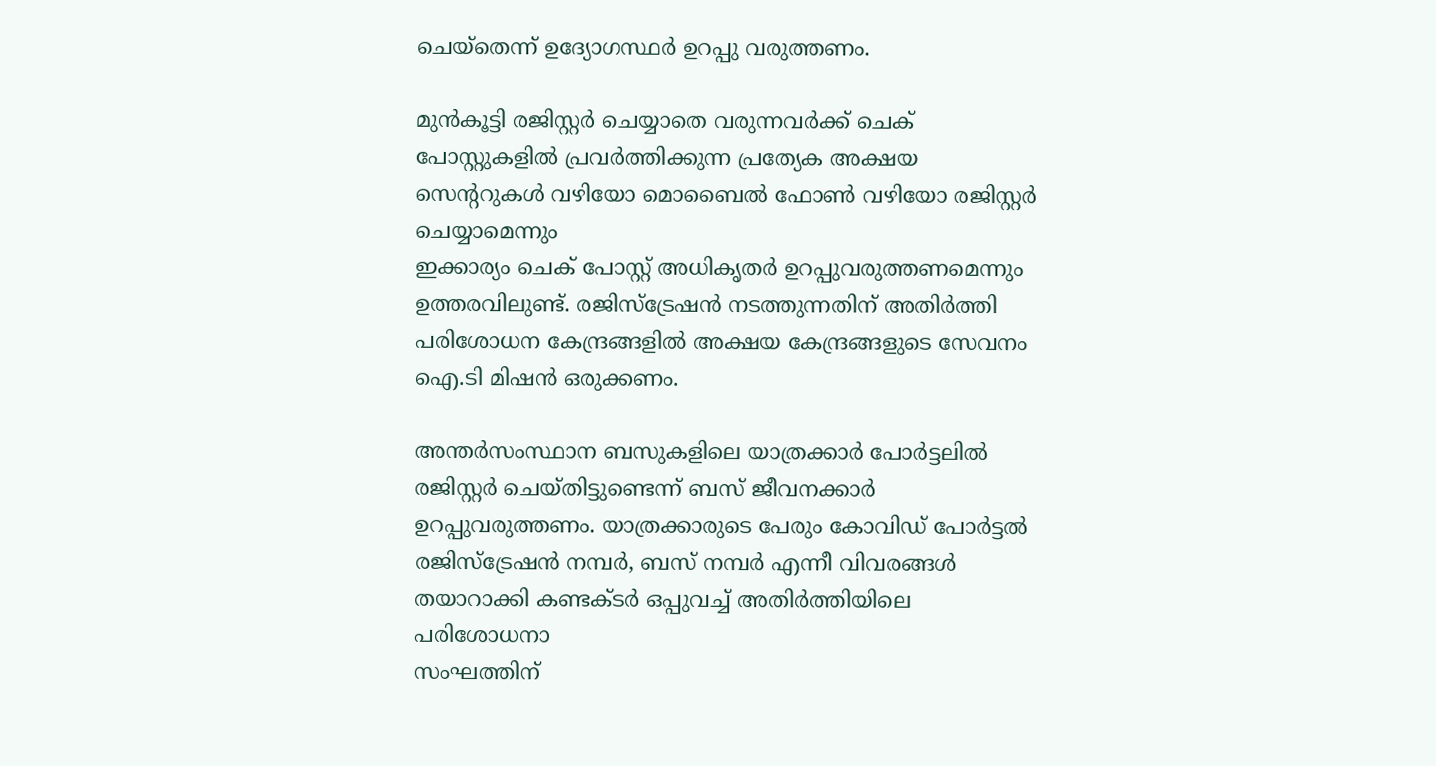ചെയ്‌തെന്ന് ഉദ്യോഗസ്ഥര്‍ ഉറപ്പു വരുത്തണം.

മുന്‍കൂട്ടി രജിസ്റ്റര്‍ ചെയ്യാതെ വരുന്നവര്‍ക്ക് ചെക് പോസ്റ്റുകളില്‍ പ്രവര്‍ത്തിക്കുന്ന പ്രത്യേക അക്ഷയ സെന്‍ററുകള്‍ വഴിയോ മൊബൈല്‍ ഫോണ്‍ വഴിയോ രജിസ്റ്റര്‍ ചെയ്യാമെന്നും
ഇക്കാര്യം ചെക് പോസ്റ്റ് അധികൃതര്‍ ഉറപ്പുവരുത്തണമെന്നും ഉത്തരവിലുണ്ട്. രജിസ്‌ട്രേഷന്‍ നടത്തുന്നതിന് അതിര്‍ത്തി പരിശോധന കേന്ദ്രങ്ങളില്‍ അക്ഷയ കേന്ദ്രങ്ങളുടെ സേവനം ഐ.ടി മിഷന്‍ ഒരുക്കണം.

അന്തര്‍സംസ്ഥാന ബസുകളിലെ യാത്രക്കാര്‍ പോര്‍ട്ടലില്‍ രജിസ്റ്റര്‍ ചെയ്തിട്ടുണ്ടെന്ന് ബസ് ജീവനക്കാര്‍ ഉറപ്പുവരുത്തണം. യാത്രക്കാരുടെ പേരും കോവിഡ് പോര്‍ട്ടല്‍ രജിസ്‌ട്രേഷന്‍ നമ്പര്‍, ബസ് നമ്പര്‍ എന്നീ വിവരങ്ങള്‍ തയാറാക്കി കണ്ടക്ടര്‍ ഒപ്പുവച്ച്‌ അതിര്‍ത്തിയിലെ പരിശോധനാ
സംഘത്തിന്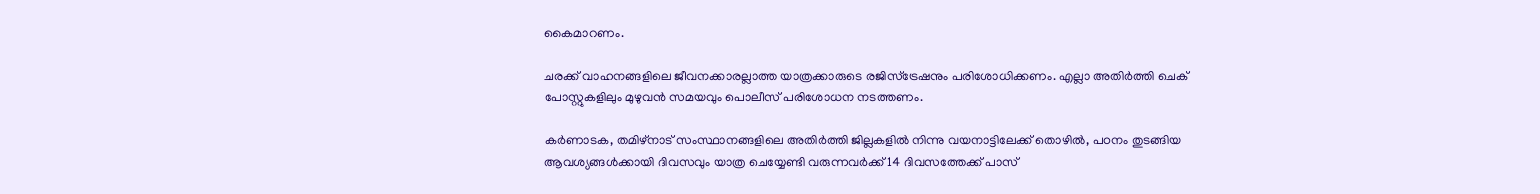കൈമാറണം.

ചരക്ക് വാഹനങ്ങളിലെ ജീവനക്കാരല്ലാത്ത യാത്രക്കാരുടെ രജിസ്‌ട്രേഷനും പരിശോധിക്കണം. എല്ലാ അതിര്‍ത്തി ചെക് പോസ്റ്റുകളിലും മുഴുവന്‍ സമയവും പൊലീസ് പരിശോധന നടത്തണം.

കര്‍ണാടക, തമിഴ്‌നാട് സംസ്ഥാനങ്ങളിലെ അതിര്‍ത്തി ജില്ലകളില്‍ നിന്നു വയനാട്ടിലേക്ക് തൊഴില്‍, പഠനം തുടങ്ങിയ ആവശ്യങ്ങള്‍ക്കായി ദിവസവും യാത്ര ചെയ്യേണ്ടി വരുന്നവര്‍ക്ക് 14 ദിവസത്തേക്ക് പാസ്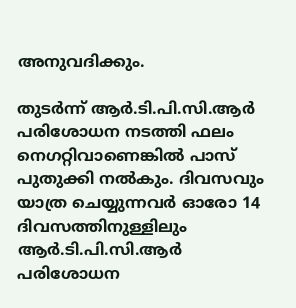അനുവദിക്കും.

തുടര്‍ന്ന് ആര്‍.ടി.പി.സി.ആര്‍ പരിശോധന നടത്തി ഫലം നെഗറ്റിവാണെങ്കില്‍ പാസ് പുതുക്കി നല്‍കും. ദിവസവും യാത്ര ചെയ്യുന്നവര്‍ ഓരോ 14 ദിവസത്തിനുള്ളിലും ആര്‍.ടി.പി.സി.ആര്‍ പരിശോധന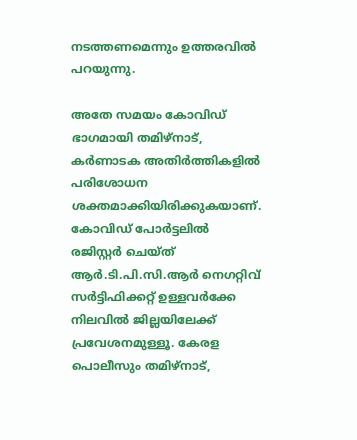നടത്തണമെന്നും ഉത്തരവില്‍ പറയുന്നു.

അതേ സമയം കോവിഡ് ഭാഗമായി തമിഴ്നാട്, കര്‍ണാടക അതിര്‍ത്തികളില്‍ പരിശോധന ശക്തമാക്കിയിരിക്കുകയാണ്.
കോവിഡ് പോര്‍ട്ടലില്‍
രജിസ്റ്റര്‍ ചെയ്ത് ആര്‍.ടി.പി.സി.ആര്‍ നെഗറ്റിവ് സര്‍ട്ടിഫിക്കറ്റ് ഉള്ളവര്‍ക്കേ നിലവില്‍ ജില്ലയിലേക്ക് പ്രവേശനമുള്ളൂ. കേരള പൊലീസും തമിഴ്നാട്,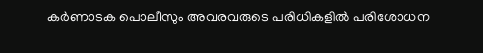കര്‍ണാടക പൊലീസും അവരവരുടെ പരിധികളില്‍ പരിശോധന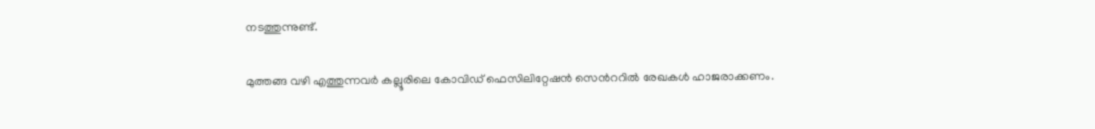നടത്തുന്നുണ്ട്.

മുത്തങ്ങ വഴി എത്തുന്നവര്‍ കല്ലൂരിലെ കോവിഡ് ഫെസിലിറ്റേഷന്‍ സെന്‍ററില്‍ രേഖകള്‍ ഹാജരാക്കണം.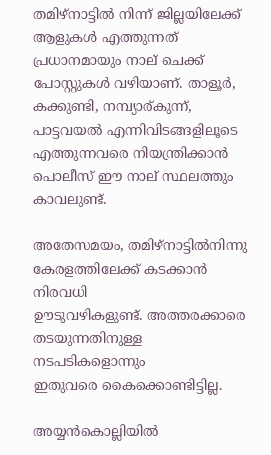തമിഴ്നാട്ടില്‍ നിന്ന് ജില്ലയിലേക്ക് ആളുകള്‍ എത്തുന്നത് പ്രധാനമായും നാല് ചെക്ക് പോസ്റ്റുകള്‍ വഴിയാണ്. താളൂര്‍, കക്കുണ്ടി, നമ്പ്യാര്കുന്ന്, പാട്ടവയല്‍ എന്നിവിടങ്ങളിലൂടെ എത്തുന്നവരെ നിയന്ത്രിക്കാന്‍ പൊലീസ് ഈ നാല് സ്ഥലത്തും കാവലുണ്ട്.

അതേസമയം, തമിഴ്നാട്ടില്‍നിന്നു കേരളത്തിലേക്ക് കടക്കാന്‍ നിരവധി
ഊടുവഴികളുണ്ട്. അത്തരക്കാരെ
തടയുന്നതിനുള്ള നടപടികളൊന്നും
ഇതുവരെ കൈക്കൊണ്ടിട്ടില്ല.

അയ്യന്‍കൊല്ലിയില്‍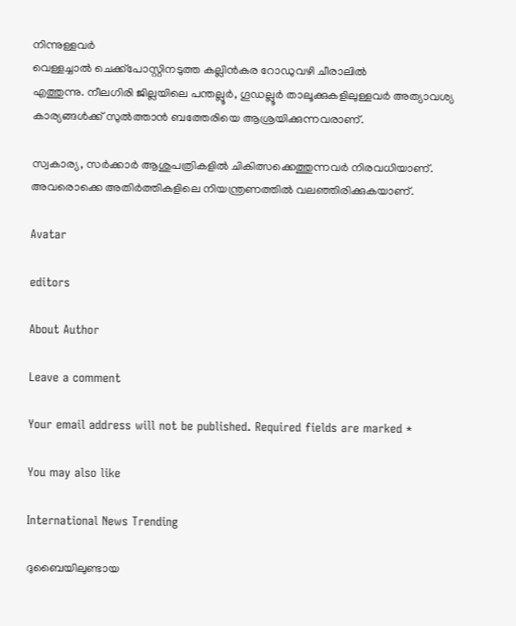നിന്നുള്ളവര്‍
വെള്ളച്ചാല്‍ ചെക്ക്പോസ്റ്റിനടുത്ത കല്ലിന്‍കര റോഡുവഴി ചീരാലില്‍
എത്തുന്നു. നീലഗിരി ജില്ലയിലെ പന്തല്ലൂര്‍, ഗൂഡല്ലൂര്‍ താലൂക്കുകളിലുള്ളവര്‍ അത്യാവശ്യ കാര്യങ്ങള്‍ക്ക് സുല്‍ത്താന്‍ ബത്തേരിയെ ആശ്രയിക്കുന്നവരാണ്.

സ്വകാര്യ, സര്‍ക്കാര്‍ ആശുപത്രികളില്‍ ചികിത്സക്കെത്തുന്നവര്‍ നിരവധിയാണ്. അവരൊക്കെ അതിര്‍ത്തികളിലെ നിയന്ത്രണത്തില്‍ വലഞ്ഞിരിക്കുകയാണ്.

Avatar

editors

About Author

Leave a comment

Your email address will not be published. Required fields are marked *

You may also like

International News Trending

ദുബൈയിലുണ്ടായ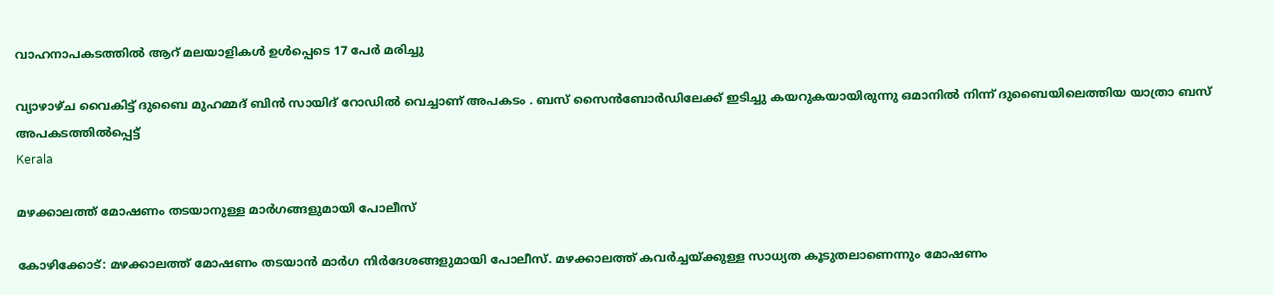വാഹനാപകടത്തില്‍ ആറ് മലയാളികള്‍ ഉള്‍പ്പെടെ 17 പേര്‍ മരിച്ചു

വ്യാഴാഴ്ച വൈകിട്ട് ദുബൈ മുഹമ്മദ് ബിൻ സായിദ് റോഡിൽ വെച്ചാണ് അപകടം . ബസ് സൈൻബോർഡിലേക്ക് ഇടിച്ചു കയറുകയായിരുന്നു ഒമാനിൽ നിന്ന് ദുബൈയിലെത്തിയ യാത്രാ ബസ് അപകടത്തിൽപ്പെട്ട്
Kerala

മഴക്കാലത്ത് മോഷണം തടയാനുള്ള മാര്‍ഗങ്ങളുമായി പോലീസ്‌

കോഴിക്കോട്: മഴക്കാലത്ത് മോഷണം തടയാന്‍ മാര്‍ഗ നിര്‍ദേശങ്ങളുമായി പോലീസ്. മഴക്കാലത്ത് കവര്‍ച്ചയ്ക്കുള്ള സാധ്യത കൂടുതലാണെന്നും മോഷണം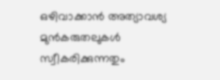ഒഴിവാക്കാന്‍ അത്യാവശ്യ മുന്‍കരുതലുകള്‍ സ്വീകരിക്കുന്നതും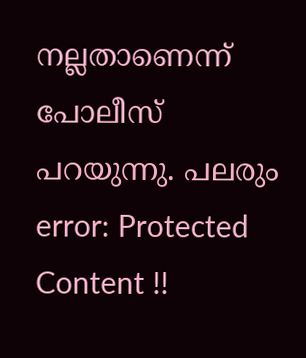നല്ലതാണെന്ന് പോലീസ് പറയുന്നു. പലരും
error: Protected Content !!